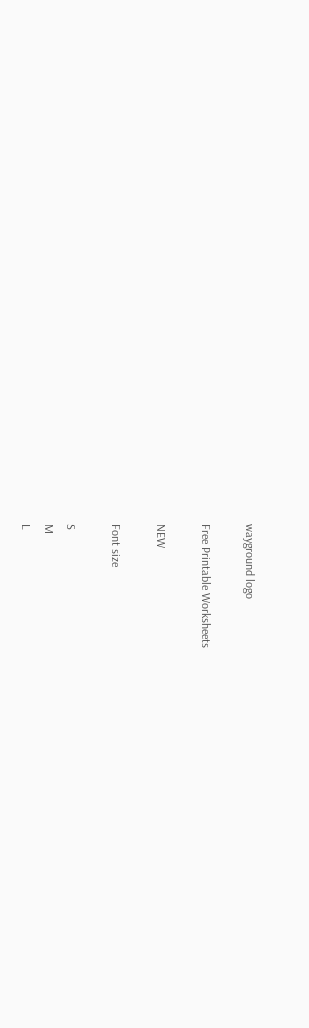wayground logo

Free Printable Worksheets

NEW

Font size

S
M
L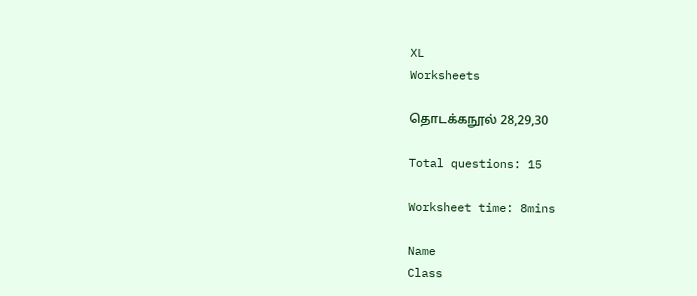XL
Worksheets

தொடக்கநூல் 28,29,30

Total questions: 15

Worksheet time: 8mins

Name
Class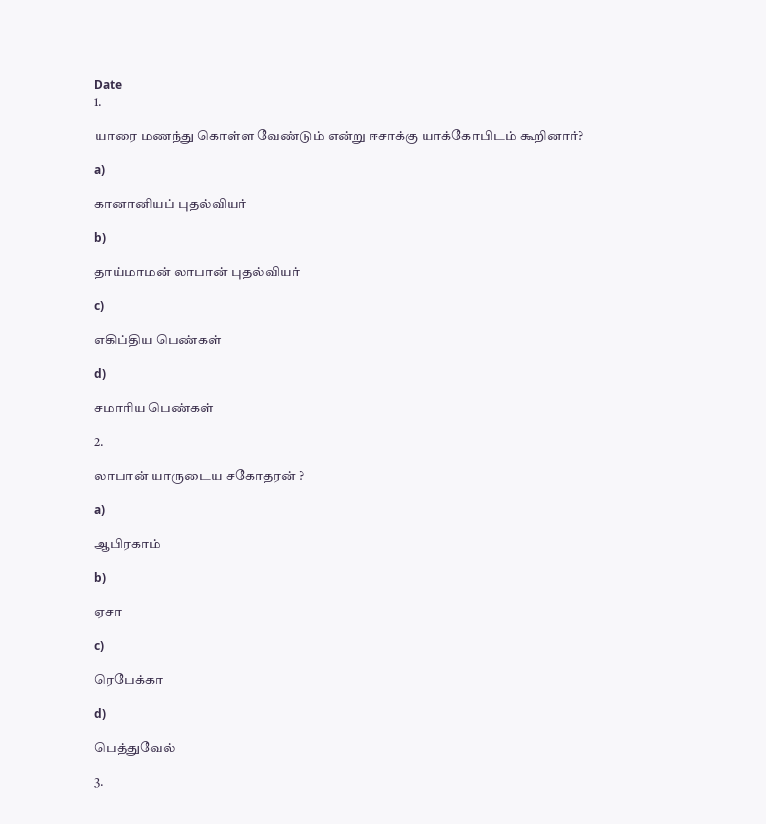Date
1.

யாரை மணந்து கொள்ள வேண்டும் என்று ஈசாக்கு யாக்கோபிடம் கூறினார்?

a)

கானானியப் புதல்வியர்

b)

தாய்மாமன் லாபான் புதல்வியர்

c)

எகிப்திய பெண்கள்

d)

சமாரிய பெண்கள்

2.

லாபான் யாருடைய சகோதரன் ?

a)

ஆபிரகாம்

b)

ஏசா

c)

ரெபேக்கா

d)

பெத்துவேல்

3.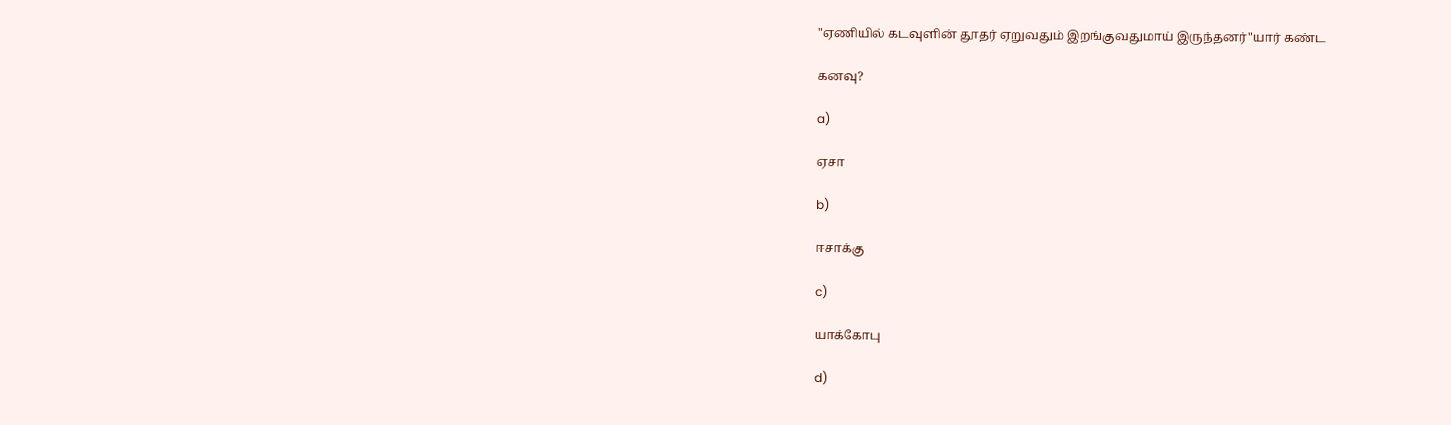"ஏணியில் கடவுளின் தூதர் ஏறுவதும் இறங்குவதுமாய் இருந்தனர்"யார் கண்ட

கனவு?

a)

ஏசா

b)

ஈசாக்கு

c)

யாக்கோபு

d)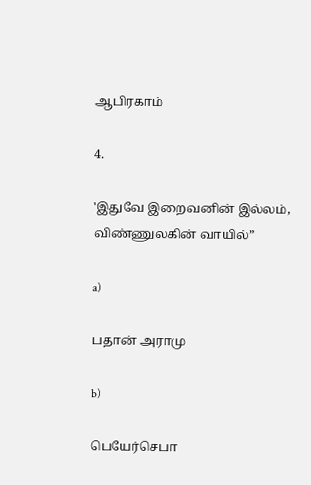ஆபிரகாம்

4.

'இதுவே இறைவனின் இல்லம், விண்ணுலகின் வாயில்”

a)

பதான் அராமு

b)

பெயேர்செபா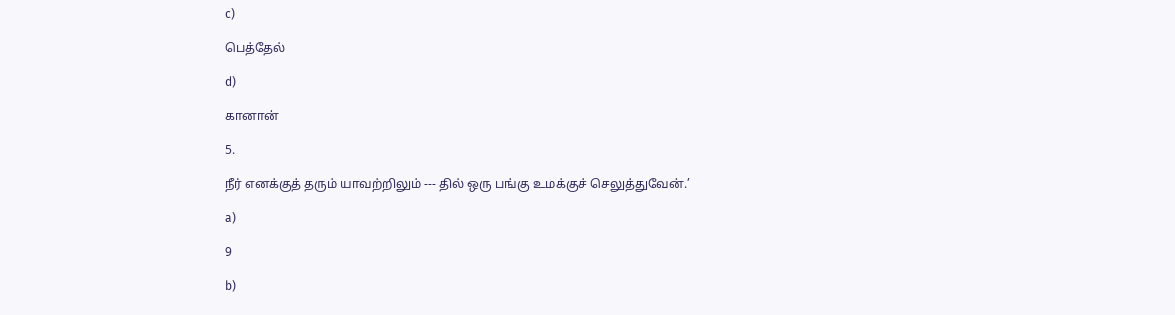c)

பெத்தேல்

d)

கானான்

5.

நீர் எனக்குத் தரும் யாவற்றிலும் --- தில் ஒரு பங்கு உமக்குச் செலுத்துவேன்.’

a)

9

b)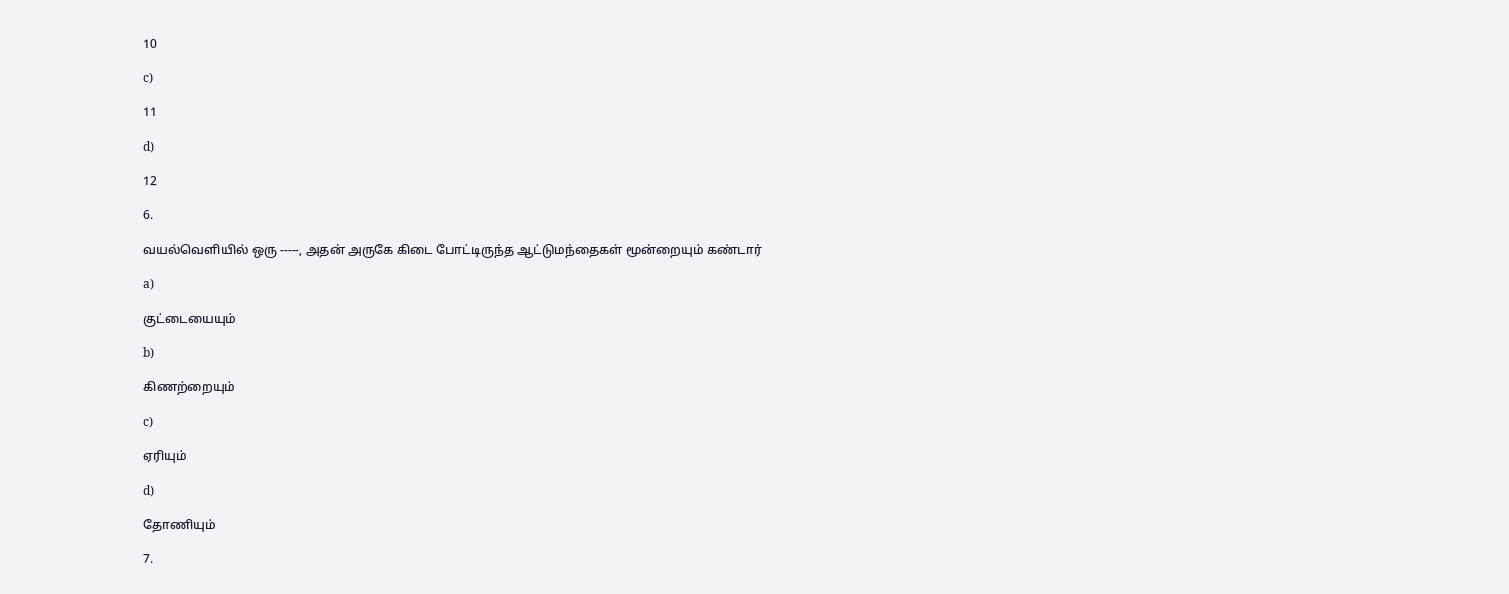10

c)

11

d)

12

6.

வயல்வெளியில் ஒரு -----, அதன் அருகே கிடை போட்டிருந்த ஆட்டுமந்தைகள் மூன்றையும் கண்டார்

a)

குட்டையையும்

b)

கிணற்றையும்

c)

ஏரியும்

d)

தோணியும்

7.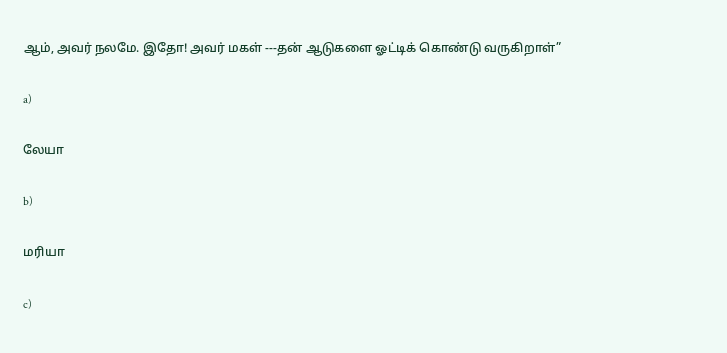ஆம், அவர் நலமே. இதோ! அவர் மகள் ---தன் ஆடுகளை ஓட்டிக் கொண்டு வருகிறாள்”

a)

லேயா

b)

மரியா

c)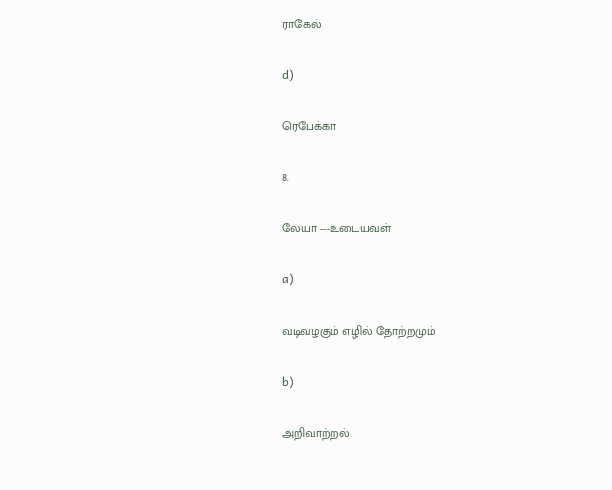ராகேல்

d)

ரெபேக்கா

8.

லேயா ---உடையவள்

a)

வடிவழகும் எழில் தோற்றமும்

b)

அறிவாற்றல்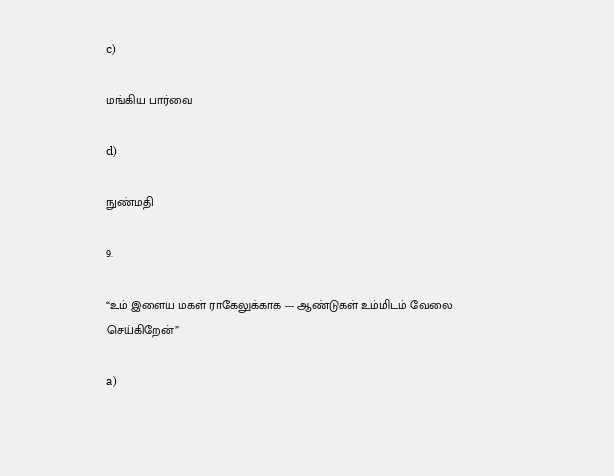c)

மங்கிய பார்வை

d)

நுண்மதி

9.

“உம் இளைய மகள் ராகேலுக்காக --- ஆண்டுகள் உம்மிடம் வேலை செய்கிறேன்”

a)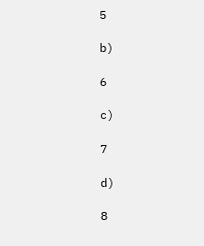5

b)

6

c)

7

d)

8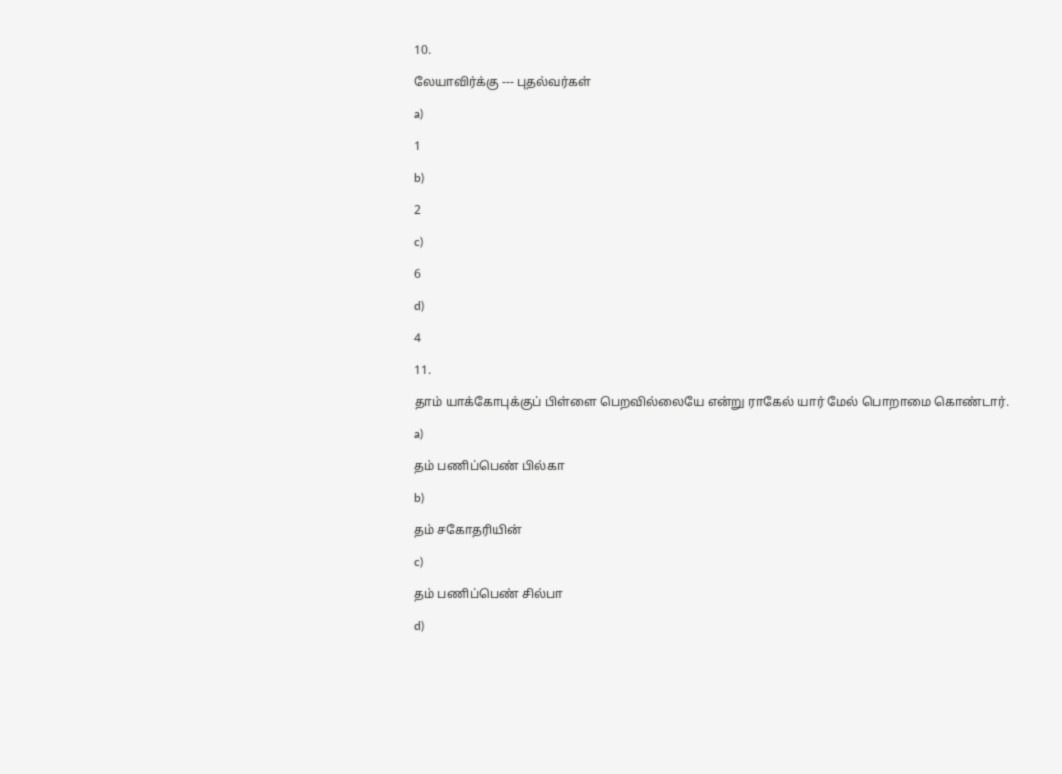10.

லேயாவிர்க்கு --- புதல்வர்கள்

a)

1

b)

2

c)

6

d)

4

11.

தாம் யாக்கோபுக்குப் பிள்ளை பெறவில்லையே என்று ராகேல் யார் மேல் பொறாமை கொண்டார்.

a)

தம் பணிப்பெண் பில்கா

b)

தம் சகோதரியின்

c)

தம் பணிப்பெண் சில்பா

d)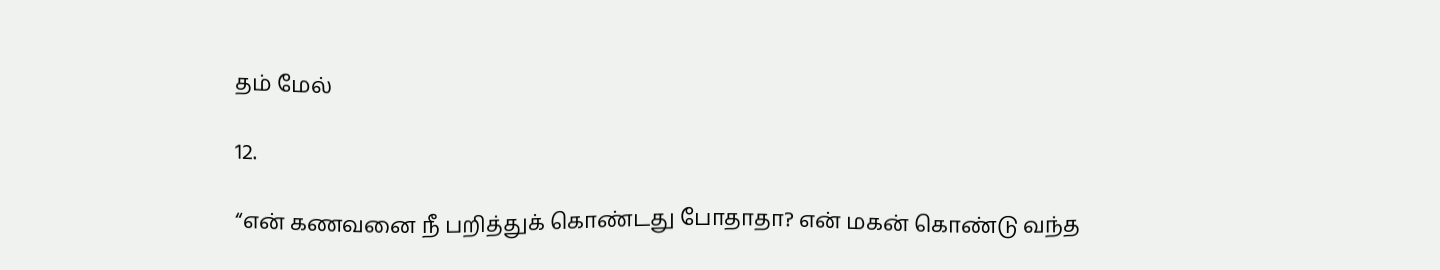தம் மேல்

12.

“என் கணவனை நீ பறித்துக் கொண்டது போதாதா? என் மகன் கொண்டு வந்த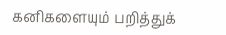கனிகளையும் பறித்துக்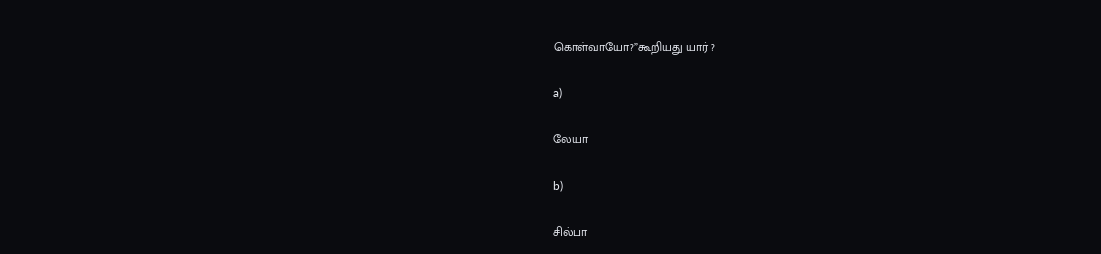கொள்வாயோ?”கூறியது யார் ?

a)

லேயா

b)

சில்பா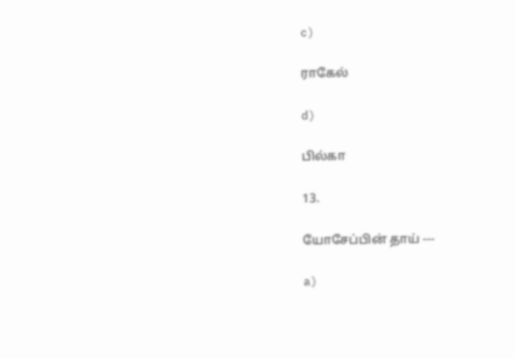c)

ராகேல்

d)

பில்கா

13.

யோசேப்பின் தாய் ---

a)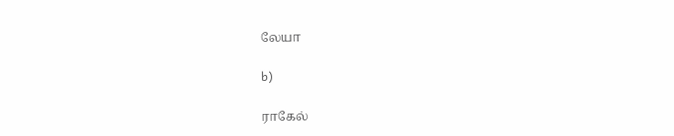லேயா

b)

ராகேல்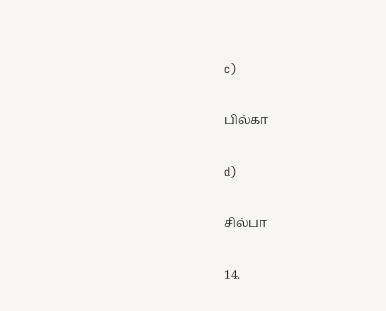c)

பில்கா

d)

சில்பா

14.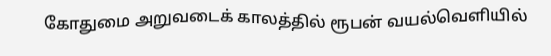கோதுமை அறுவடைக் காலத்தில் ரூபன் வயல்வெளியில்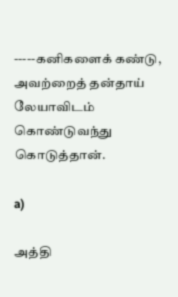-----கனிகளைக் கண்டு, அவற்றைத் தன்தாய் லேயாவிடம் கொண்டுவந்து கொடுத்தான்.

a)

அத்தி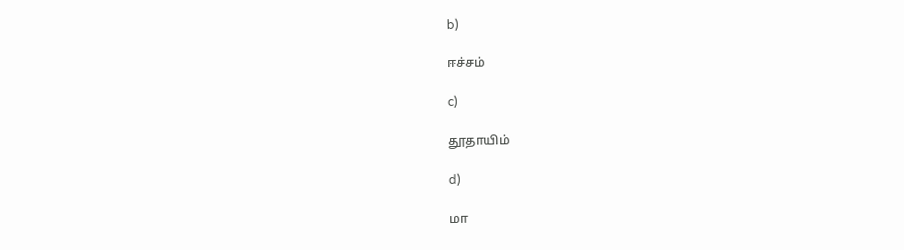b)

ஈச்சம்

c)

தூதாயிம்

d)

மா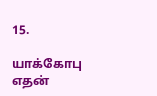15.

யாக்கோபு எதன்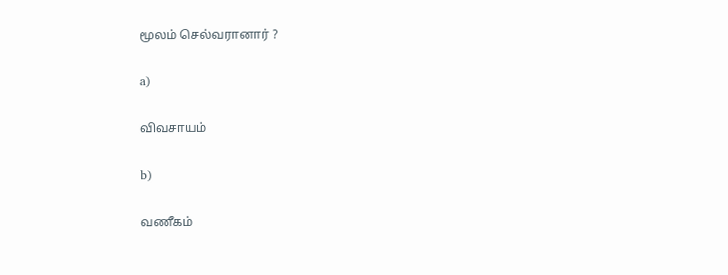மூலம் செல்வரானார் ?

a)

விவசாயம்

b)

வணீகம்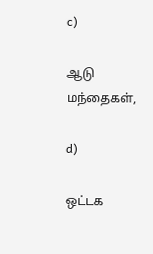c)

ஆடு மந்தைகள்,

d)

ஒட்டக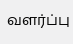வளர்ப்பு